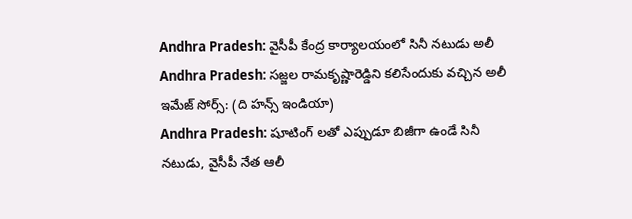Andhra Pradesh: వైసీపీ కేంద్ర కార్యాలయంలో సినీ నటుడు అలీ
Andhra Pradesh: సజ్జల రామకృష్ణారెడ్డిని కలిసేందుకు వచ్చిన అలీ
ఇమేజ్ సోర్స్: (ది హన్స్ ఇండియా)
Andhra Pradesh: షూటింగ్ లతో ఎప్పుడూ బిజీగా ఉండే సినీ నటుడు, వైసీపీ నేత ఆలీ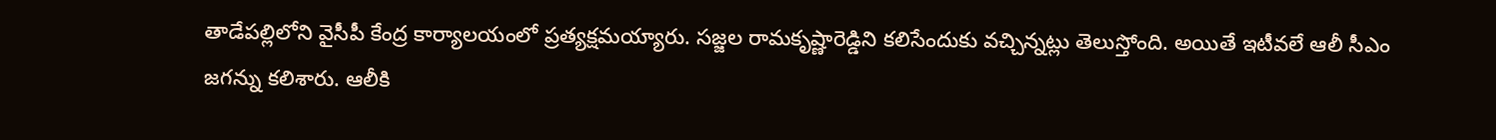తాడేపల్లిలోని వైసీపీ కేంద్ర కార్యాలయంలో ప్రత్యక్షమయ్యారు. సజ్జల రామకృష్ణారెడ్డిని కలిసేందుకు వచ్చిన్నట్లు తెలుస్తోంది. అయితే ఇటీవలే ఆలీ సీఎం జగన్ను కలిశారు. ఆలీకి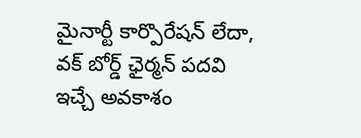మైనార్టీ కార్పొరేషన్ లేదా, వక్ బోర్డ్ ఛైర్మన్ పదవి ఇచ్చే అవకాశం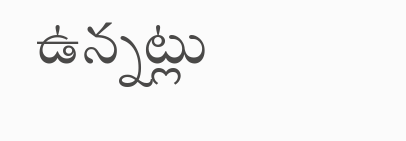ఉన్నట్లు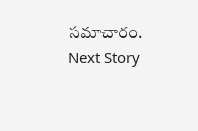సమాచారం.
Next Story